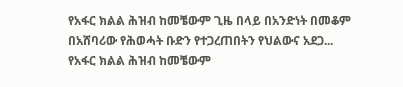የአፋር ክልል ሕዝብ ከመቼውም ጊዜ በላይ በአንድነት በመቆም በአሸባሪው የሕወሓት ቡድን የተጋረጠበትን የህልውና አደጋ...
የአፋር ክልል ሕዝብ ከመቼውም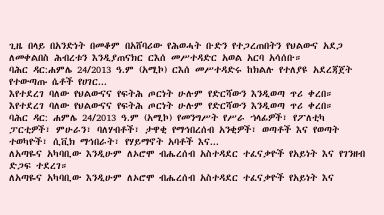ጊዜ በላይ በአንድነት በመቆም በአሸባሪው የሕወሓት ቡድን የተጋረጠበትን የህልውና አደጋ ለመቀልበስ ሕብረቱን እንዲያጠናክር ርእሰ መሥተዳድር አወል አርባ አሳሰቡ።
ባሕር ዳር:ሐምሌ 24/2013 ዓ.ም (አሚኮ) ርእሰ መሥተዳድሩ ከክልሉ የተለያዩ አደረጃጀት የተውጣጡ ሴቶች የሀገር...
እየተደረገ ባለው የህልውናና የፍትሕ ጦርነት ሁሉም የድርሻውን እንዲወጣ ጥሪ ቀረበ።
እየተደረገ ባለው የህልውናና የፍትሕ ጦርነት ሁሉም የድርሻውን እንዲወጣ ጥሪ ቀረበ።
ባሕር ዳር: ሐምሌ 24/2013 ዓ.ም (አሚኮ) የመንግሥት የሥራ ኀላፊዎች፣ የፖለቲካ ፓርቲዎች፣ ምሁራን፣ ባለሃብቶች፣ ታዋቂ የማኅበረሰብ አንቂዎች፣ ወጣቶች እና የወጣት ተወካዮች፣ ሲቪክ ማኅበራት፣ የሃይማኖት አባቶች እና...
ለአጣዬና አካባቢው እንዲሁም ለኦሮሞ ብሔረሰብ አስተዳደር ተፈናቃዮች የአይነት እና የገንዘብ ድጋፍ ተደረገ።
ለአጣዬና አካባቢው እንዲሁም ለኦሮሞ ብሔረሰብ አስተዳደር ተፈናቃዮች የአይነት እና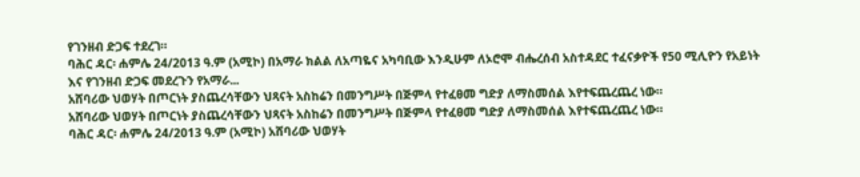የገንዘብ ድጋፍ ተደረገ።
ባሕር ዳር፡ ሐምሌ 24/2013 ዓ.ም (አሚኮ) በአማራ ክልል ለአጣዬና አካባቢው እንዲሁም ለኦሮሞ ብሔረሰብ አስተዳደር ተፈናቃዮች የ50 ሚሊዮን የአይነት እና የገንዘብ ድጋፍ መደረጉን የአማራ...
አሸባሪው ህወሃት በጦርነት ያስጨረሳቸውን ህጻናት አስከሬን በመንግሥት በጅምላ የተፈፀመ ግድያ ለማስመሰል እየተፍጨረጨረ ነው።
አሸባሪው ህወሃት በጦርነት ያስጨረሳቸውን ህጻናት አስከሬን በመንግሥት በጅምላ የተፈፀመ ግድያ ለማስመሰል እየተፍጨረጨረ ነው።
ባሕር ዳር፡ ሐምሌ 24/2013 ዓ.ም (አሚኮ) አሸባሪው ህወሃት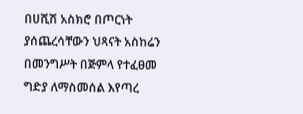በሀሺሽ አስክሮ በጦርነት ያሰጨረሳቸውን ህጻናት አስከሬን በመንግሥት በጅምላ የተፈፀመ ግድያ ለማስመሰል እየጣረ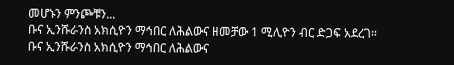መሆኑን ምንጮቹን...
ቡና ኢንሹራንስ አክሲዮን ማኅበር ለሕልውና ዘመቻው 1 ሚሊዮን ብር ድጋፍ አደረገ።
ቡና ኢንሹራንስ አክሲዮን ማኅበር ለሕልውና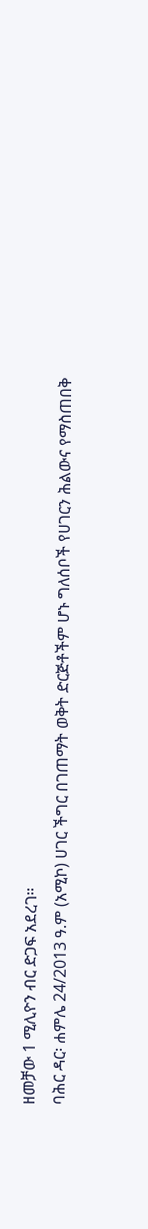ዘመቻው 1 ሚሊዮን ብር ድጋፍ አደረገ።
ባሕር ዳር፡ ሐምሌ 24/2013 ዓ.ም (አሚኮ) ሀገር ችግር በገጠማት ወቅት ድርጅቶችም ሆኑ ግለሰቦች የሀገርን ሕልውና የማስጠበቅ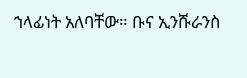ኀላፊነት አለባቸው። ቡና ኢንሹራንስ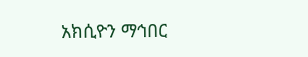አክሲዮን ማኅበር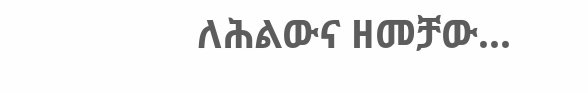ለሕልውና ዘመቻው...